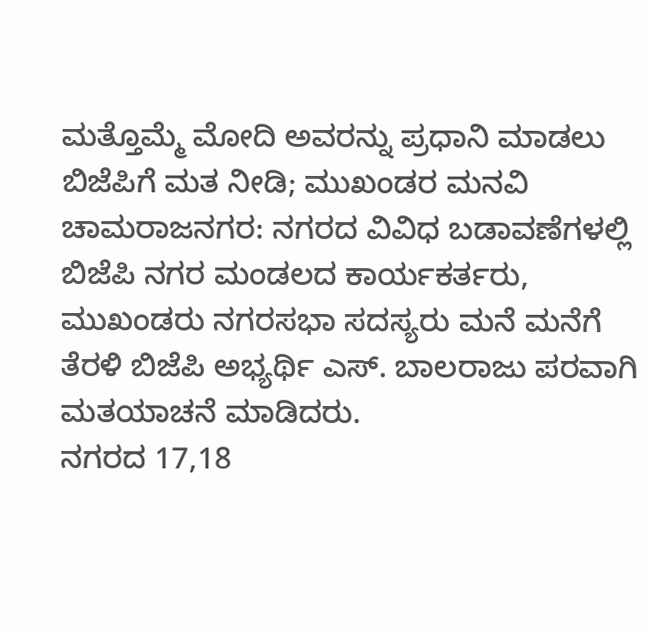ಮತ್ತೊಮ್ಮೆ ಮೋದಿ ಅವರನ್ನು ಪ್ರಧಾನಿ ಮಾಡಲು ಬಿಜೆಪಿಗೆ ಮತ ನೀಡಿ; ಮುಖಂಡರ ಮನವಿ
ಚಾಮರಾಜನಗರ: ನಗರದ ವಿವಿಧ ಬಡಾವಣೆಗಳಲ್ಲಿ ಬಿಜೆಪಿ ನಗರ ಮಂಡಲದ ಕಾರ್ಯಕರ್ತರು, ಮುಖಂಡರು ನಗರಸಭಾ ಸದಸ್ಯರು ಮನೆ ಮನೆಗೆ ತೆರಳಿ ಬಿಜೆಪಿ ಅಭ್ಯರ್ಥಿ ಎಸ್. ಬಾಲರಾಜು ಪರವಾಗಿ ಮತಯಾಚನೆ ಮಾಡಿದರು.
ನಗರದ 17,18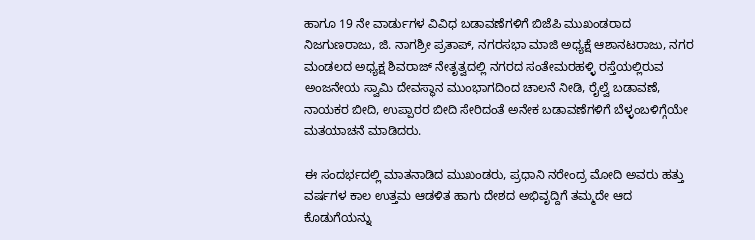ಹಾಗೂ 19 ನೇ ವಾರ್ಡುಗಳ ವಿವಿಧ ಬಡಾವಣೆಗಳಿಗೆ ಬಿಜೆಪಿ ಮುಖಂಡರಾದ ನಿಜಗುಣರಾಜು, ಜಿ. ನಾಗಶ್ರೀ ಪ್ರತಾಪ್, ನಗರಸಭಾ ಮಾಜಿ ಅಧ್ಯಕ್ಷೆ ಆಶಾನಟರಾಜು, ನಗರ ಮಂಡಲದ ಅಧ್ಯಕ್ಷ ಶಿವರಾಜ್ ನೇತೃತ್ವದಲ್ಲಿ ನಗರದ ಸಂತೇಮರಹಳ್ಳಿ ರಸ್ತೆಯಲ್ಲಿರುವ ಅಂಜನೇಯ ಸ್ವಾಮಿ ದೇವಸ್ಥಾನ ಮುಂಭಾಗದಿಂದ ಚಾಲನೆ ನೀಡಿ, ರೈಲ್ವೆ ಬಡಾವಣೆ, ನಾಯಕರ ಬೀದಿ, ಉಪ್ಪಾರರ ಬೀದಿ ಸೇರಿದಂತೆ ಅನೇಕ ಬಡಾವಣೆಗಳಿಗೆ ಬೆಳ್ಳಂಬಳಿಗ್ಗೆಯೇ ಮತಯಾಚನೆ ಮಾಡಿದರು.

ಈ ಸಂದರ್ಭದಲ್ಲಿ ಮಾತನಾಡಿದ ಮುಖಂಡರು, ಪ್ರಧಾನಿ ನರೇಂದ್ರ ಮೋದಿ ಅವರು ಹತ್ತು ವರ್ಷಗಳ ಕಾಲ ಉತ್ತಮ ಆಡಳಿತ ಹಾಗು ದೇಶದ ಅಭಿವೃದ್ದಿಗೆ ತಮ್ಮದೇ ಆದ ಕೊಡುಗೆಯನ್ನು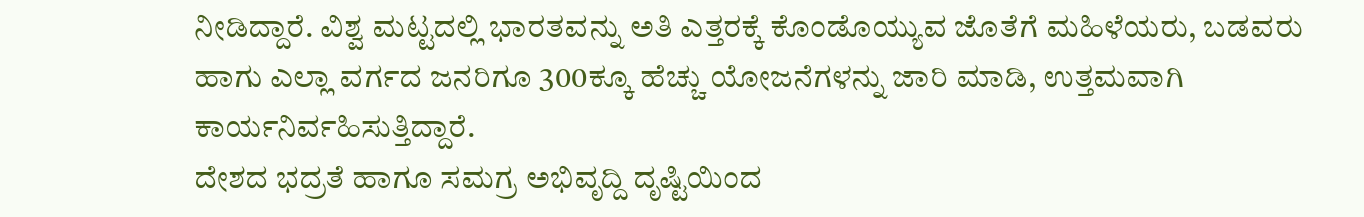ನೀಡಿದ್ದಾರೆ. ವಿಶ್ವ ಮಟ್ಟದಲ್ಲಿ ಭಾರತವನ್ನು ಅತಿ ಎತ್ತರಕ್ಕೆ ಕೊಂಡೊಯ್ಯುವ ಜೊತೆಗೆ ಮಹಿಳೆಯರು, ಬಡವರು ಹಾಗು ಎಲ್ಲಾ ವರ್ಗದ ಜನರಿಗೂ 300ಕ್ಕೂ ಹೆಚ್ಚು ಯೋಜನೆಗಳನ್ನು ಜಾರಿ ಮಾಡಿ, ಉತ್ತಮವಾಗಿ ಕಾರ್ಯನಿರ್ವಹಿಸುತ್ತಿದ್ದಾರೆ.
ದೇಶದ ಭದ್ರತೆ ಹಾಗೂ ಸಮಗ್ರ ಅಭಿವೃದ್ದಿ ದೃಷ್ಟಿಯಿಂದ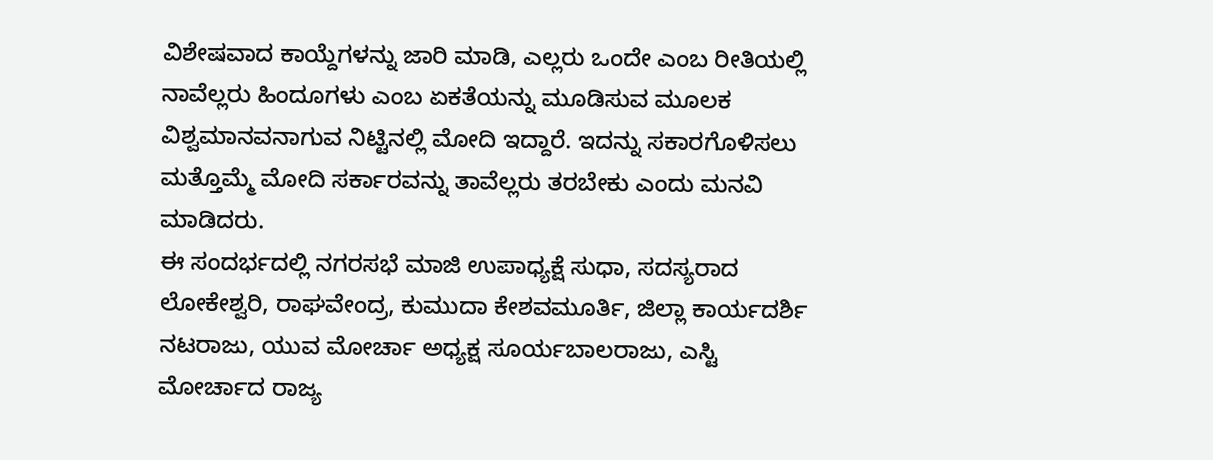ವಿಶೇಷವಾದ ಕಾಯ್ದೆಗಳನ್ನು ಜಾರಿ ಮಾಡಿ, ಎಲ್ಲರು ಒಂದೇ ಎಂಬ ರೀತಿಯಲ್ಲಿ ನಾವೆಲ್ಲರು ಹಿಂದೂಗಳು ಎಂಬ ಏಕತೆಯನ್ನು ಮೂಡಿಸುವ ಮೂಲಕ ವಿಶ್ವಮಾನವನಾಗುವ ನಿಟ್ಟಿನಲ್ಲಿ ಮೋದಿ ಇದ್ದಾರೆ. ಇದನ್ನು ಸಕಾರಗೊಳಿಸಲು ಮತ್ತೊಮ್ಮೆ ಮೋದಿ ಸರ್ಕಾರವನ್ನು ತಾವೆಲ್ಲರು ತರಬೇಕು ಎಂದು ಮನವಿ ಮಾಡಿದರು.
ಈ ಸಂದರ್ಭದಲ್ಲಿ ನಗರಸಭೆ ಮಾಜಿ ಉಪಾಧ್ಯಕ್ಷೆ ಸುಧಾ, ಸದಸ್ಯರಾದ ಲೋಕೇಶ್ವರಿ, ರಾಘವೇಂದ್ರ, ಕುಮುದಾ ಕೇಶವಮೂರ್ತಿ, ಜಿಲ್ಲಾ ಕಾರ್ಯದರ್ಶಿ ನಟರಾಜು, ಯುವ ಮೋರ್ಚಾ ಅಧ್ಯಕ್ಷ ಸೂರ್ಯಬಾಲರಾಜು, ಎಸ್ಟಿ ಮೋರ್ಚಾದ ರಾಜ್ಯ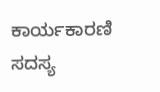ಕಾರ್ಯಕಾರಣಿ ಸದಸ್ಯ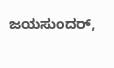ಜಯಸುಂದರ್,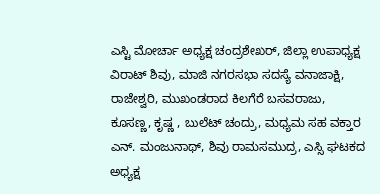ಎಸ್ಟಿ ಮೋರ್ಚಾ ಅಧ್ಯಕ್ಷ ಚಂದ್ರಶೇಖರ್, ಜಿಲ್ಲಾ ಉಪಾಧ್ಯಕ್ಷ ವಿರಾಟ್ ಶಿವು, ಮಾಜಿ ನಗರಸಭಾ ಸದಸ್ಯೆ ವನಾಜಾಕ್ಷಿ, ರಾಜೇಶ್ವರಿ, ಮುಖಂಡರಾದ ಕಿಲಗೆರೆ ಬಸವರಾಜು, ಕೂಸಣ್ಣ, ಕೃಷ್ಣ , ಬುಲೆಟ್ ಚಂದ್ರು, ಮಧ್ಯಮ ಸಹ ವಕ್ತಾರ ಎನ್. ಮಂಜುನಾಥ್, ಶಿವು ರಾಮಸಮುದ್ರ, ಎಸ್ಸಿ ಘಟಕದ ಅಧ್ಯಕ್ಷ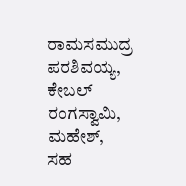ರಾಮಸಮುದ್ರ ಪರಶಿವಯ್ಯ, ಕೇಬಲ್ ರಂಗಸ್ವಾಮಿ, ಮಹೇಶ್, ಸಹ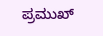ಪ್ರಮುಖ್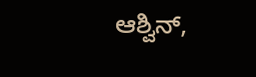ಆಶ್ವಿನ್,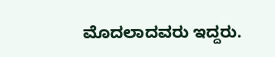ಮೊದಲಾದವರು ಇದ್ದರು.